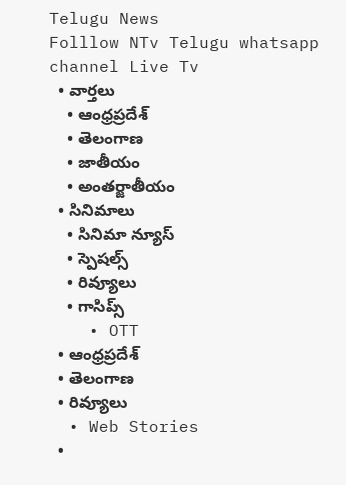Telugu News
Folllow NTv Telugu whatsapp channel Live Tv
  • వార్తలు
    • ఆంధ్రప్రదేశ్
    • తెలంగాణ
    • జాతీయం
    • అంతర్జాతీయం
  • సినిమాలు
    • సినిమా న్యూస్
    • స్పెషల్స్
    • రివ్యూలు
    • గాసిప్స్
    • OTT
  • ఆంధ్రప్రదేశ్
  • తెలంగాణ
  • రివ్యూలు
  • Web Stories
  •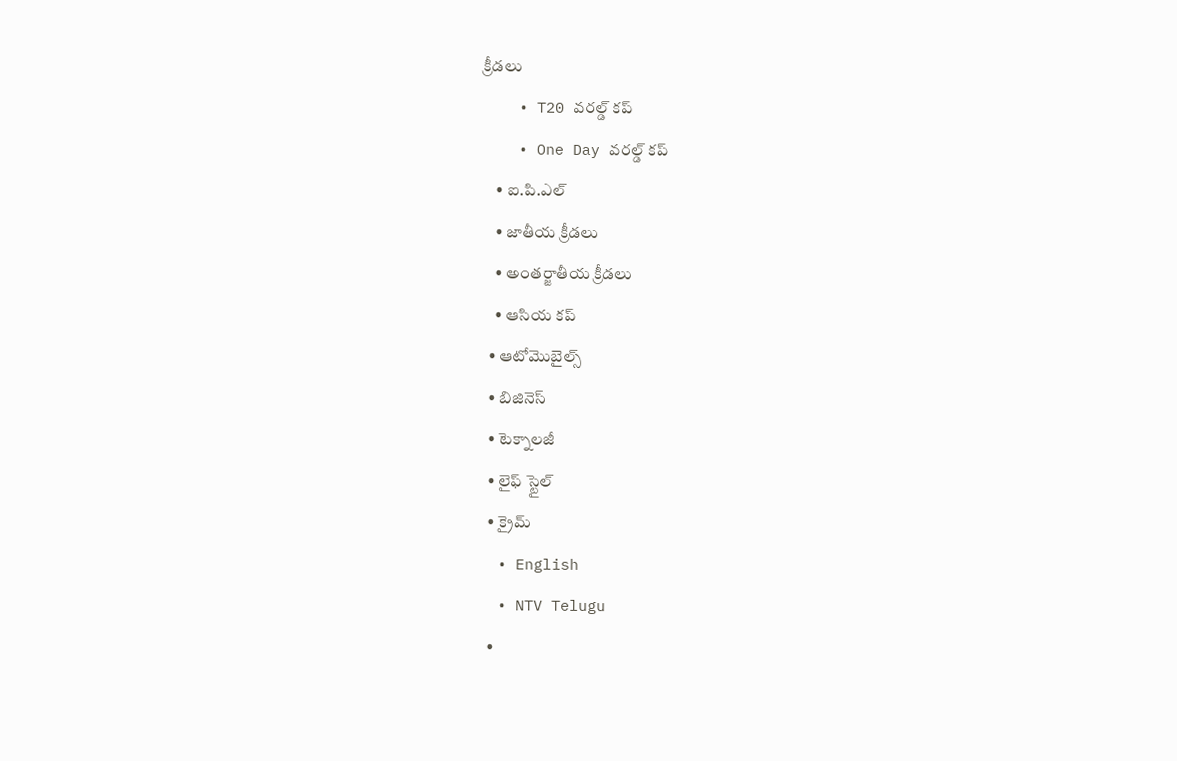క్రీడలు
    • T20 వరల్డ్ కప్
    • One Day వరల్డ్ కప్
    • ఐ.పి.ఎల్
    • జాతీయ క్రీడలు
    • అంతర్జాతీయ క్రీడలు
    • ఆసియ కప్
  • ఆటోమొబైల్స్
  • బిజినెస్‌
  • టెక్నాలజీ
  • లైఫ్ స్టైల్
  • క్రైమ్
  • English
  • NTV Telugu
  •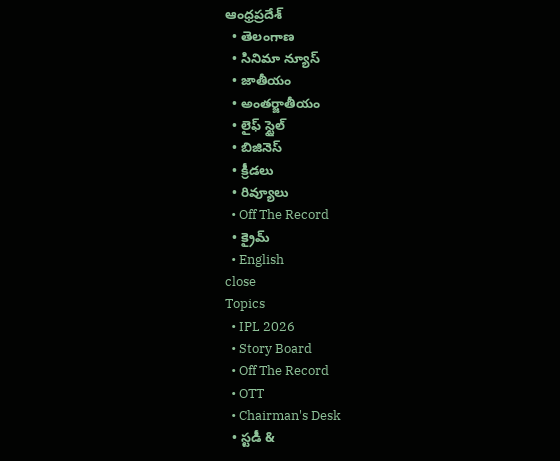ఆంధ్రప్రదేశ్
  • తెలంగాణ
  • సినిమా న్యూస్
  • జాతీయం
  • అంతర్జాతీయం
  • లైఫ్ స్టైల్
  • బిజినెస్‌
  • క్రీడలు
  • రివ్యూలు
  • Off The Record
  • క్రైమ్
  • English
close
Topics
  • IPL 2026
  • Story Board
  • Off The Record
  • OTT
  • Chairman's Desk
  • స్టడీ &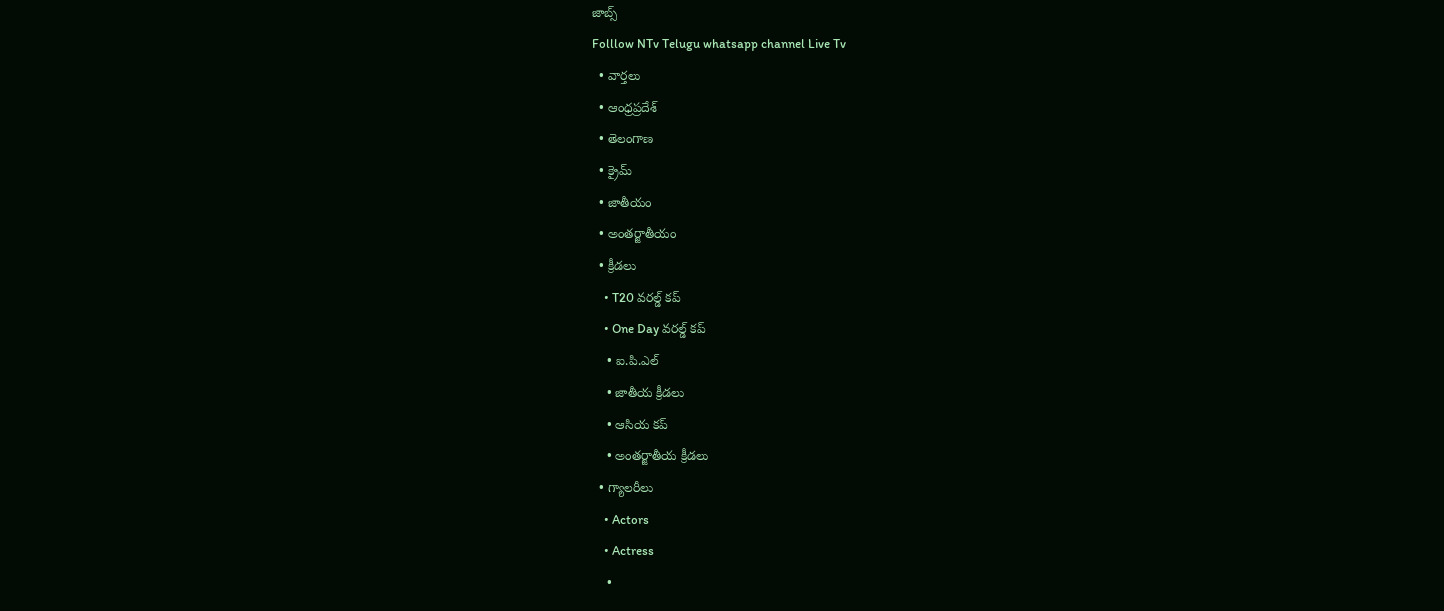జాబ్స్
Folllow NTv Telugu whatsapp channel Live Tv
  • వార్తలు
  • ఆంధ్రప్రదేశ్
  • తెలంగాణ
  • క్రైమ్
  • జాతీయం
  • అంతర్జాతీయం
  • క్రీడలు
    • T20 వరల్డ్ కప్
    • One Day వరల్డ్ కప్
    • ఐ.పి.ఎల్
    • జాతీయ క్రీడలు
    • ఆసియ కప్
    • అంతర్జాతీయ క్రీడలు
  • గ్యాలరీలు
    • Actors
    • Actress
    •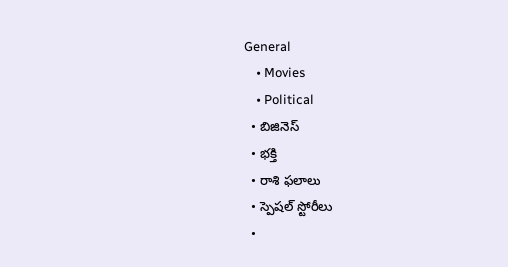General
    • Movies
    • Political
  • బిజినెస్‌
  • భక్తి
  • రాశి ఫలాలు
  • స్పెషల్‌ స్టోరీలు
  •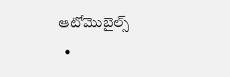ఆటోమొబైల్స్
  •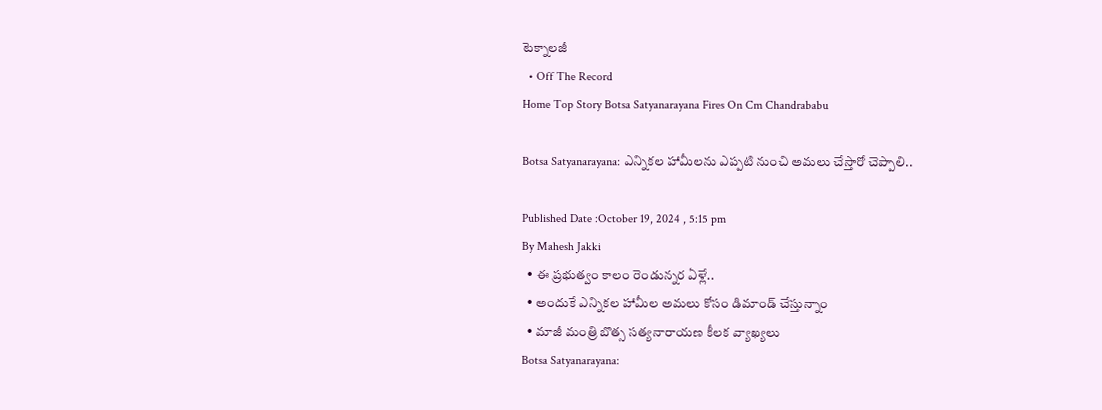టెక్నాలజీ
  • Off The Record
Home Top Story Botsa Satyanarayana Fires On Cm Chandrababu

Botsa Satyanarayana: ఎన్నికల హామీలను ఎప్పటి నుంచి అమలు చేస్తారో చెప్పాలి..

Published Date :October 19, 2024 , 5:15 pm
By Mahesh Jakki
  • ఈ ప్రభుత్వం కాలం రెండున్నర ఏళ్లే..
  • అందుకే ఎన్నికల హామీల అమలు కోసం డిమాండ్ చేస్తున్నాం
  • మాజీ మంత్రి బొత్స సత్యనారాయణ కీలక వ్యాఖ్యలు
Botsa Satyanarayana: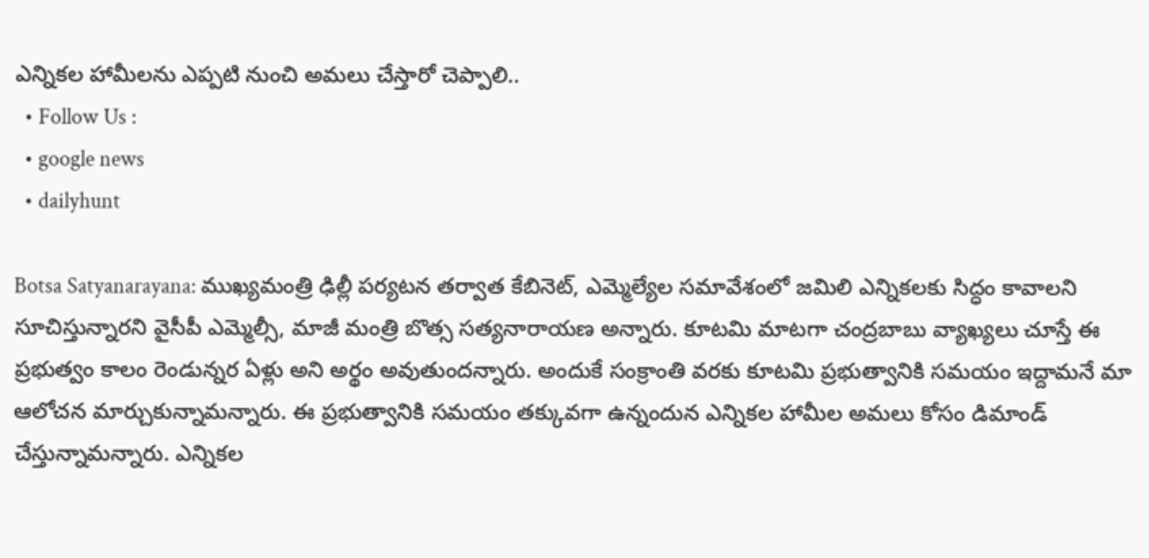ఎన్నికల హామీలను ఎప్పటి నుంచి అమలు చేస్తారో చెప్పాలి..
  • Follow Us :
  • google news
  • dailyhunt

Botsa Satyanarayana: ముఖ్యమంత్రి ఢిల్లీ పర్యటన తర్వాత కేబినెట్, ఎమ్మెల్యేల సమావేశంలో జమిలి ఎన్నికలకు సిద్ధం కావాలని సూచిస్తున్నారని వైసీపీ ఎమ్మెల్సీ, మాజీ మంత్రి బొత్స సత్యనారాయణ అన్నారు. కూటమి మాటగా చంద్రబాబు వ్యాఖ్యలు చూస్తే ఈ ప్రభుత్వం కాలం రెండున్నర ఏళ్లు అని అర్థం అవుతుందన్నారు. అందుకే సంక్రాంతి వరకు కూటమి ప్రభుత్వానికి సమయం ఇద్దామనే మా ఆలోచన మార్చుకున్నామన్నారు. ఈ ప్రభుత్వానికి సమయం తక్కువగా ఉన్నందున ఎన్నికల హామీల అమలు కోసం డిమాండ్ చేస్తున్నామన్నారు. ఎన్నికల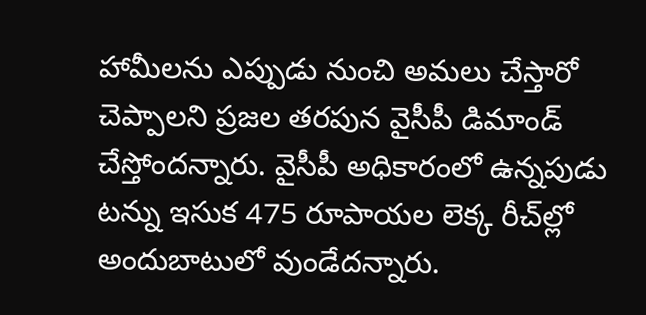హామీలను ఎప్పుడు నుంచి అమలు చేస్తారో చెప్పాలని ప్రజల తరపున వైసీపీ డిమాండ్ చేస్తోందన్నారు. వైసీపీ అధికారంలో ఉన్నపుడు టన్ను ఇసుక 475 రూపాయల లెక్క రీచ్‌ల్లో అందుబాటులో వుండేదన్నారు.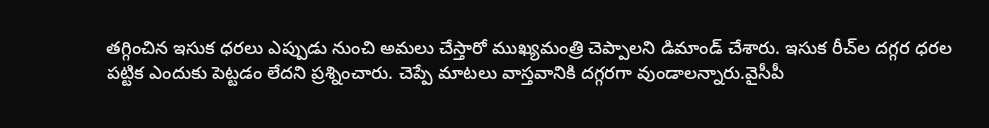తగ్గించిన ఇసుక ధరలు ఎప్పుడు నుంచి అమలు చేస్తారో ముఖ్యమంత్రి చెప్పాలని డిమాండ్ చేశారు. ఇసుక రీచ్‌ల దగ్గర ధరల పట్టిక ఎందుకు పెట్టడం లేదని ప్రశ్నించారు. చెప్పే మాటలు వాస్తవానికి దగ్గరగా వుండాలన్నారు.వైసీపీ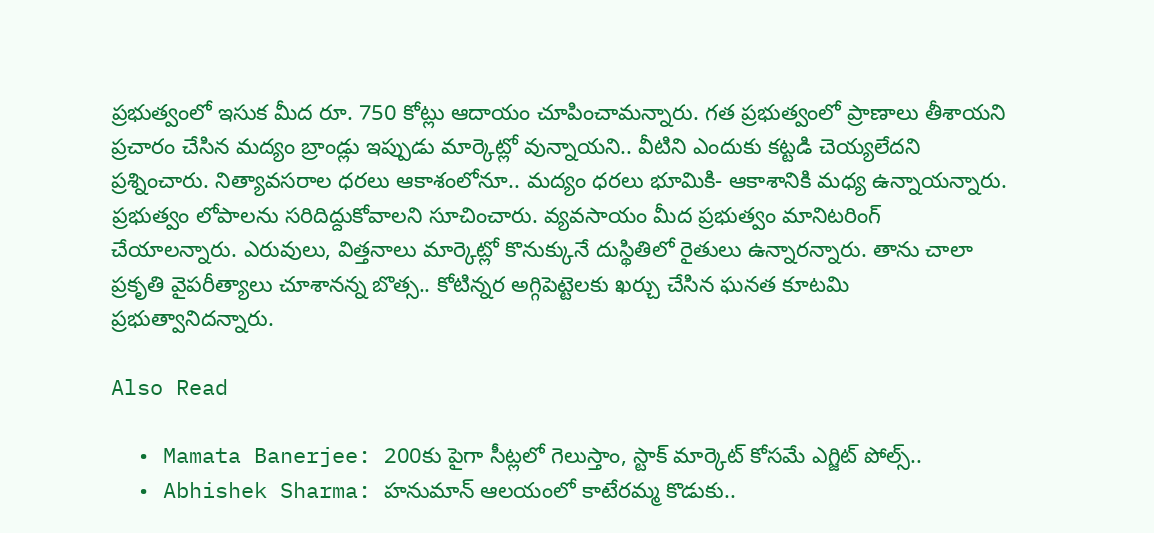ప్రభుత్వంలో ఇసుక మీద రూ. 750 కోట్లు ఆదాయం చూపించామన్నారు. గత ప్రభుత్వంలో ప్రాణాలు తీశాయని ప్రచారం చేసిన మద్యం బ్రాండ్లు ఇప్పుడు మార్కెట్లో వున్నాయని.. వీటిని ఎందుకు కట్టడి చెయ్యలేదని ప్రశ్నించారు. నిత్యావసరాల ధరలు ఆకాశంలోనూ.. మద్యం ధరలు భూమికి- ఆకాశానికి మధ్య ఉన్నాయన్నారు. ప్రభుత్వం లోపాలను సరిదిద్దుకోవాలని సూచించారు. వ్యవసాయం మీద ప్రభుత్వం మానిటరింగ్ చేయాలన్నారు. ఎరువులు, విత్తనాలు మార్కెట్లో కొనుక్కునే దుస్థితిలో రైతులు ఉన్నారన్నారు. తాను చాలా ప్రకృతి వైపరీత్యాలు చూశానన్న బొత్స.. కోటిన్నర అగ్గిపెట్టెలకు ఖర్చు చేసిన ఘనత కూటమి ప్రభుత్వానిదన్నారు.

Also Read

  • Mamata Banerjee: 200కు పైగా సీట్లలో గెలుస్తాం, స్టాక్ మార్కెట్ కోసమే ఎగ్జిట్ పోల్స్..
  • Abhishek Sharma: హనుమాన్ ఆలయంలో కాటేరమ్మ కొడుకు..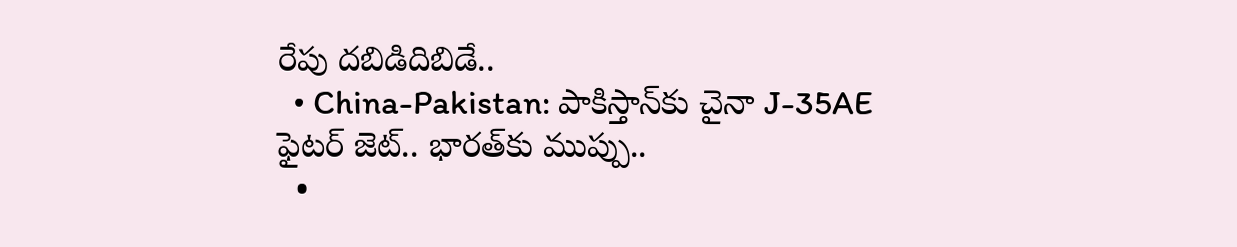రేపు దబిడిదిబిడే..
  • China-Pakistan: పాకిస్తాన్‌కు చైనా J-35AE ఫైటర్ జెట్.. భారత్‌కు ముప్పు..
  •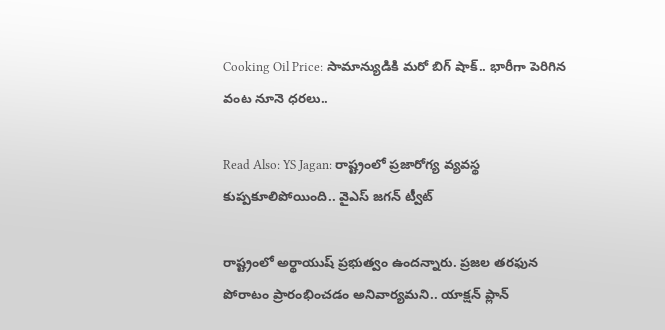Cooking Oil Price: సామాన్యుడికి మరో బిగ్ షాక్.. భారీగా పెరిగిన వంట నూనె ధరలు..

Read Also: YS Jagan: రాష్ట్రంలో ప్రజారోగ్య వ్యవస్థ కుప్పకూలిపోయింది.. వైఎస్ జగన్ ట్వీట్

రాష్ట్రంలో అర్థాయుష్ ప్రభుత్వం ఉందన్నారు. ప్రజల తరఫున పోరాటం ప్రారంభించడం అనివార్యమని.. యాక్షన్ ప్లాన్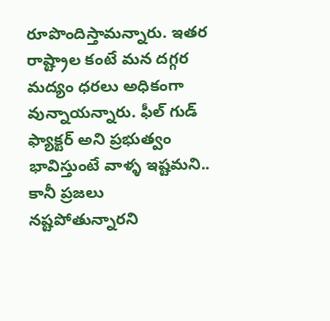రూపొందిస్తామన్నారు. ఇతర రాష్ట్రాల కంటే మన దగ్గర మద్యం ధరలు అధికంగా వున్నాయన్నారు. ఫీల్ గుడ్ ఫ్యాక్టర్ అని ప్రభుత్వం భావిస్తుంటే వాళ్ళ ఇష్టమని.. కానీ ప్రజలు నష్టపోతున్నారని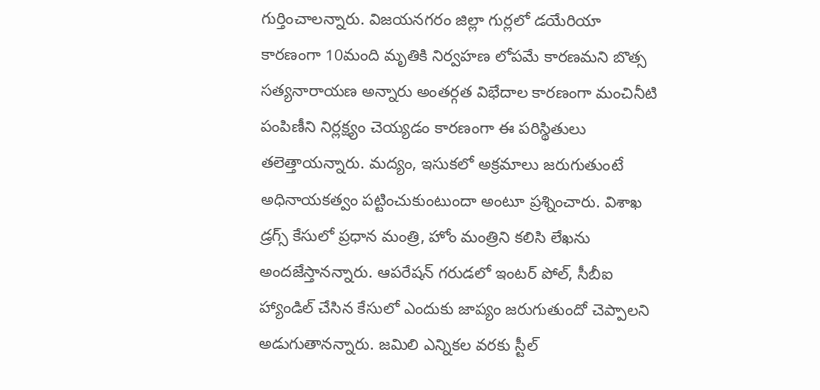గుర్తించాలన్నారు. విజయనగరం జిల్లా గుర్లలో డయేరియా కారణంగా 10మంది మృతికి నిర్వహణ లోపమే కారణమని బొత్స సత్యనారాయణ అన్నారు అంతర్గత విభేదాల కారణంగా మంచినీటి పంపిణీని నిర్లక్ష్యం చెయ్యడం కారణంగా ఈ పరిస్థితులు తలెత్తాయన్నారు. మద్యం, ఇసుకలో అక్రమాలు జరుగుతుంటే అధినాయకత్వం పట్టించుకుంటుందా అంటూ ప్రశ్నించారు. విశాఖ డ్రగ్స్ కేసులో ప్రధాన మంత్రి, హోం మంత్రిని కలిసి లేఖను అందజేస్తానన్నారు. ఆపరేషన్ గరుడలో ఇంటర్ పోల్, సీబీఐ హ్యాండిల్ చేసిన కేసులో ఎందుకు జాప్యం జరుగుతుందో చెప్పాలని అడుగుతానన్నారు. జమిలి ఎన్నికల వరకు స్టీల్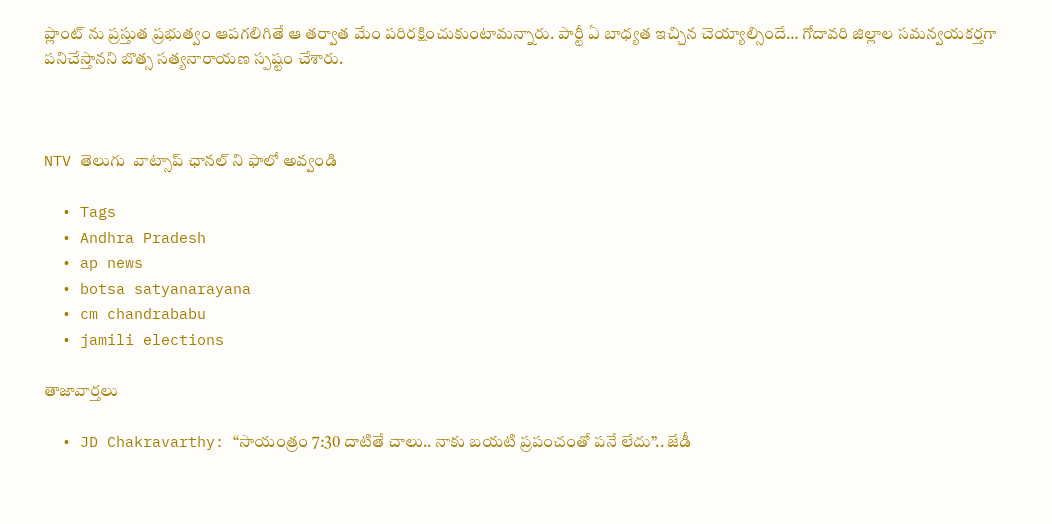ప్లాంట్ ను ప్రస్తుత ప్రభుత్వం ఆపగలిగితే ఆ తర్వాత మేం పరిరక్షించుకుంటామన్నారు. పార్టీ ఏ బాధ్యత ఇచ్చిన చెయ్యాల్సిందే… గోదావరి జిల్లాల సమన్వయకర్తగా పనిచేస్తానని బొత్స సత్యనారాయణ స్పష్టం చేశారు.



NTV తెలుగు  వాట్సాప్ ఛానల్ ని ఫాలో అవ్వండి

  • Tags
  • Andhra Pradesh
  • ap news
  • botsa satyanarayana
  • cm chandrababu
  • jamili elections

తాజావార్తలు

  • JD Chakravarthy: “సాయంత్రం 7:30 దాటితే చాలు.. నాకు బయటి ప్రపంచంతో పనే లేదు”.. జేడీ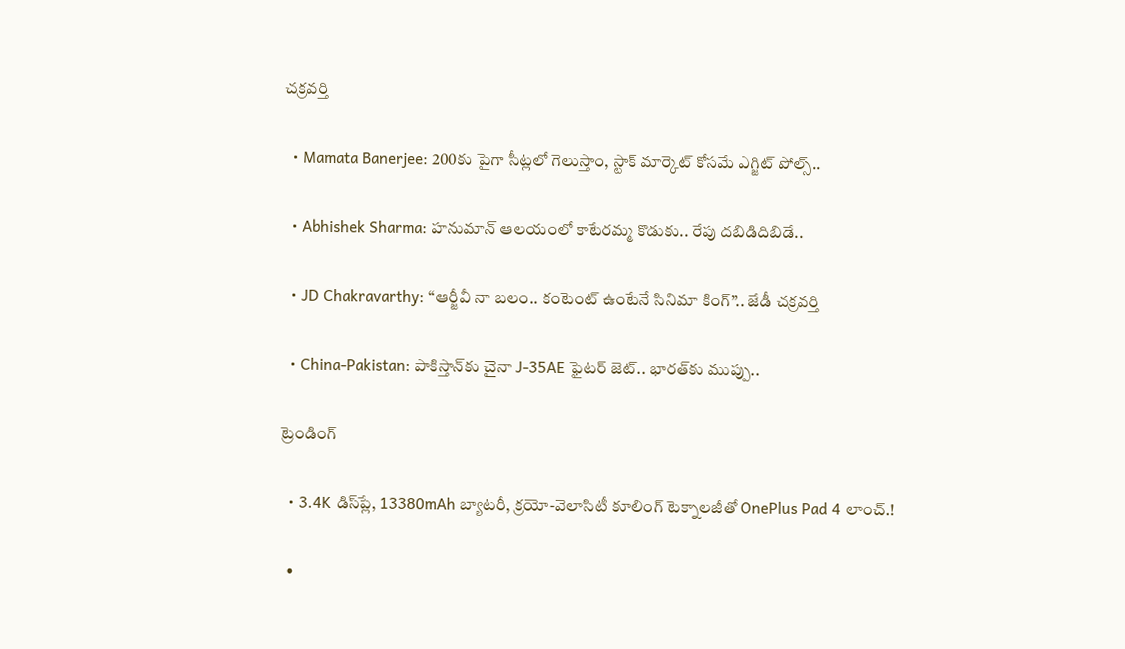చక్రవర్తి

  • Mamata Banerjee: 200కు పైగా సీట్లలో గెలుస్తాం, స్టాక్ మార్కెట్ కోసమే ఎగ్జిట్ పోల్స్..

  • Abhishek Sharma: హనుమాన్ ఆలయంలో కాటేరమ్మ కొడుకు.. రేపు దబిడిదిబిడే..

  • JD Chakravarthy: “ఆర్జీవీ నా బలం.. కంటెంట్ ఉంటేనే సినిమా కింగ్”.. జేడీ చక్రవర్తి

  • China-Pakistan: పాకిస్తాన్‌కు చైనా J-35AE ఫైటర్ జెట్.. భారత్‌కు ముప్పు..

ట్రెండింగ్‌

  • 3.4K డిస్‌ప్లే, 13380mAh బ్యాటరీ, క్రయో-వెలాసిటీ కూలింగ్ టెక్నాలజీతో OnePlus Pad 4 లాంచ్.!

  •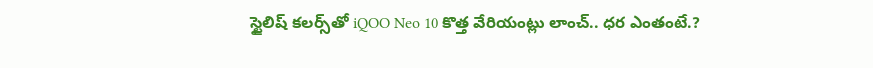స్టైలిష్ కలర్స్‌తో iQOO Neo 10 కొత్త వేరియంట్లు లాంచ్.. ధర ఎంతంటే.?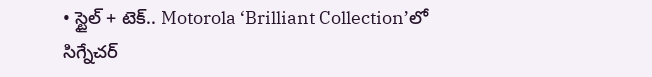• స్టైల్ + టెక్.. Motorola ‘Brilliant Collection’లో సిగ్నేచర్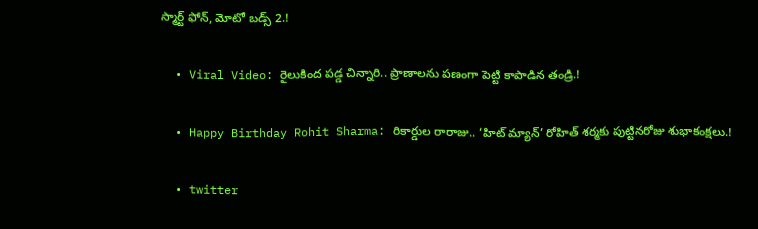స్మార్ట్ ఫోన్, మోటో బడ్స్ 2.!

  • Viral Video: రైలుకింద పడ్డ చిన్నారి.. ప్రాణాలను పణంగా పెట్టి కాపాడిన తండ్రి.!

  • Happy Birthday Rohit Sharma: రికార్డుల రారాజు.. ‘హిట్‌ మ్యాన్’ రోహిత్ శర్మకు పుట్టినరోజు శుభాకంక్షలు.!

  • twitter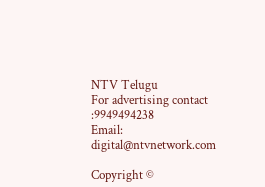NTV Telugu
For advertising contact :9949494238
Email: digital@ntvnetwork.com

Copyright ©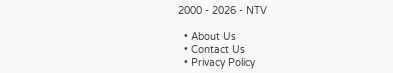2000 - 2026 - NTV

  • About Us
  • Contact Us
  • Privacy Policy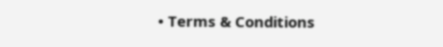• Terms & Conditions